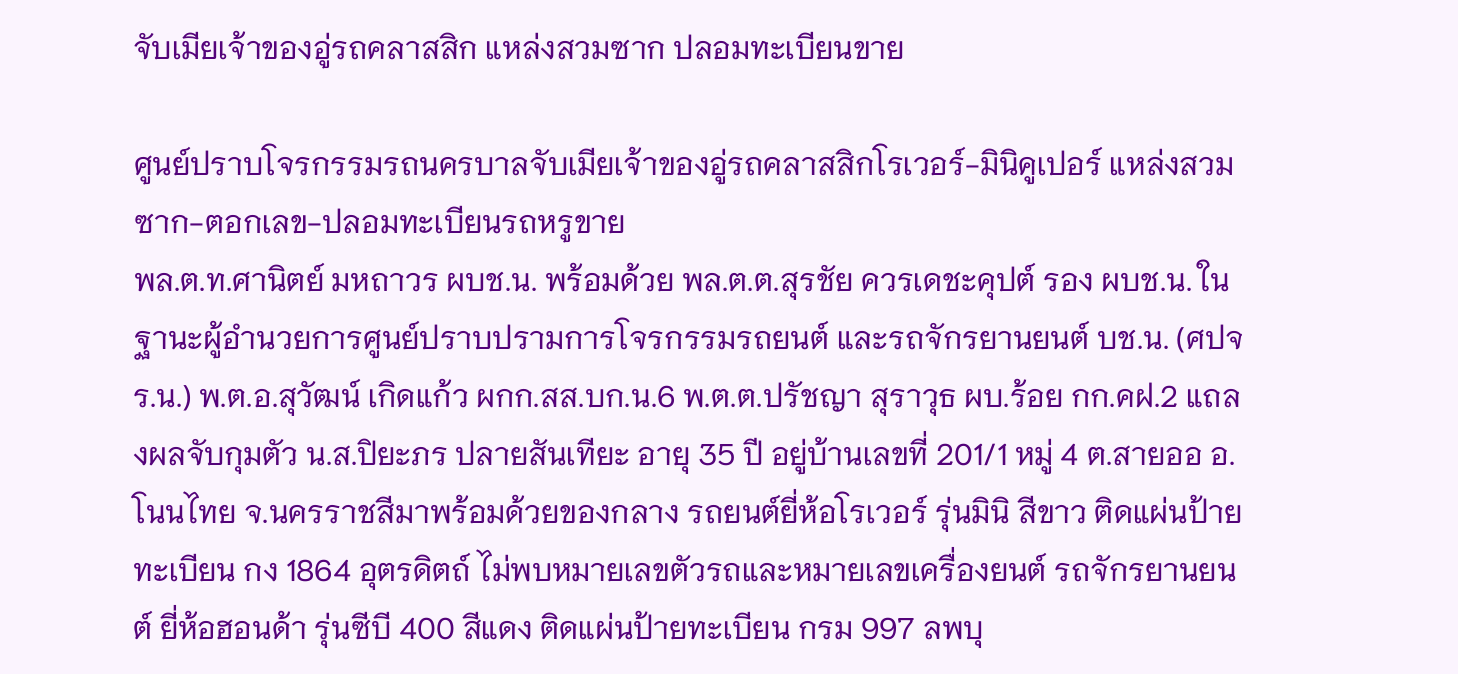จับเมียเจ้าของอู่รถคลาสสิก แหล่งสวมซาก ปลอมทะเบียนขาย

ศูนย์ปราบโจรกรรมรถนครบาลจับเมียเจ้าของอู่รถคลาสสิกโรเวอร์-มินิคูเปอร์ แหล่งสวมซาก-ตอกเลข-ปลอมทะเบียนรถหรูขาย
พล.ต.ท.ศานิตย์ มหถาวร ผบช.น. พร้อมด้วย พล.ต.ต.สุรชัย ควรเดชะคุปต์ รอง ผบช.น. ในฐานะผู้อำนวยการศูนย์ปราบปรามการโจรกรรมรถยนต์ และรถจักรยานยนต์ บช.น. (ศปจร.น.) พ.ต.อ.สุวัฒน์ เกิดแก้ว ผกก.สส.บก.น.6 พ.ต.ต.ปรัชญา สุราวุธ ผบ.ร้อย กก.คฝ.2 แถลงผลจับกุมตัว น.ส.ปิยะภร ปลายสันเทียะ อายุ 35 ปี อยู่บ้านเลขที่ 201/1 หมู่ 4 ต.สายออ อ.โนนไทย จ.นครราชสีมาพร้อมด้วยของกลาง รถยนต์ยี่ห้อโรเวอร์ รุ่นมินิ สีขาว ติดแผ่นป้ายทะเบียน กง 1864 อุตรดิตถ์ ไม่พบหมายเลขตัวรถและหมายเลขเครื่องยนต์ รถจักรยานยนต์ ยี่ห้อฮอนด้า รุ่นซีบี 400 สีแดง ติดแผ่นป้ายทะเบียน กรม 997 ลพบุ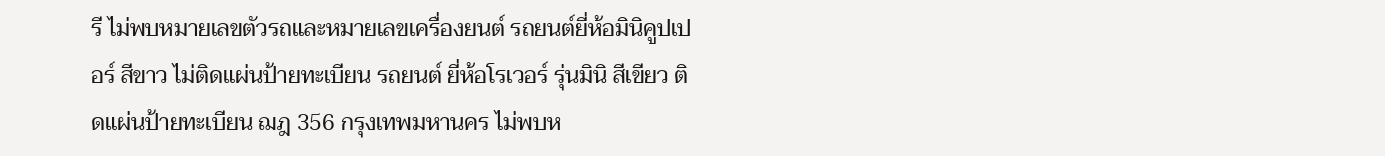รี ไม่พบหมายเลขตัวรถและหมายเลขเครื่องยนต์ รถยนต์ยี่ห้อมินิคูปเปอร์ สีขาว ไม่ติดแผ่นป้ายทะเบียน รถยนต์ ยี่ห้อโรเวอร์ รุ่นมินิ สีเขียว ติดแผ่นป้ายทะเบียน ฌฎ 356 กรุงเทพมหานคร ไม่พบห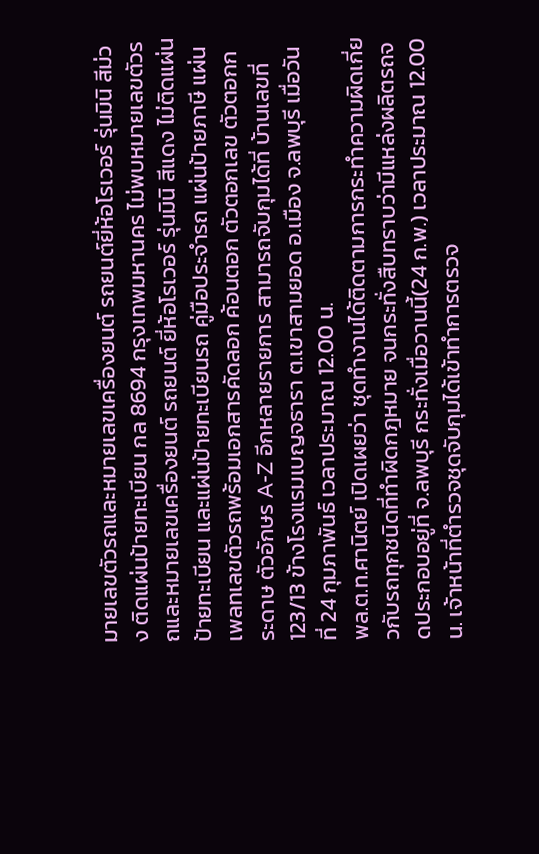มายเลขตัวรถและหมายเลขเครื่องยนต์ รถยนต์ยี่ห้อโรเวอร์ รุ่นมินิ สีม่วง ติดแผ่นป้ายทะเบียน กล 8694 กรุงเทพมหานคร ไม่พบหมายเลขตัวรถและหมายเลขเครื่องยนต์ รถยนต์ ยี่ห้อโรเวอร์ รุ่นมินิ สีแดง ไม่ติดแผ่นป้ายทะเบียน และแผ่นป้ายทะเบียนรถ คู่มือประจำรถ แผ่นป้ายภาษี แผ่นเพลทเลขตัวรถพร้อมเอกสารคัดลอก ค้อนตอก ตัวตอกเลข ตัวตอกกระดาษ ตัวอักษร A-Z อีกหลายรายการ สามารถจับกุมได้ที่ บ้านเลขที่ 123/13 ข้างโรงแรมเบญจธารา ต.เขาสามยอด อ.เมือง จ.ลพบุรี เมื่อวันที่ 24 กุมภาพันธ์ เวลาประมาณ 12.00 น.
พล.ต.ท.ศานิตย์ เปิดเผยว่า ชุดทำงานได้ติดตามการกระทำความผิดเกี่ยวกับรถทุกชนิดที่ทำผิดกฎหมาย จนกระทั่งสืบทราบว่ามีแหล่งผลิตรถจดประกอบอยู่ที่ จ.ลพบุรี กระทั่งเมื่อวานนี้(24 ก.พ.) เวลาประมาณ 12.00 น. เจ้าหน้าที่ตำรวจชุดจับกุมได้เข้าทำการตรวจ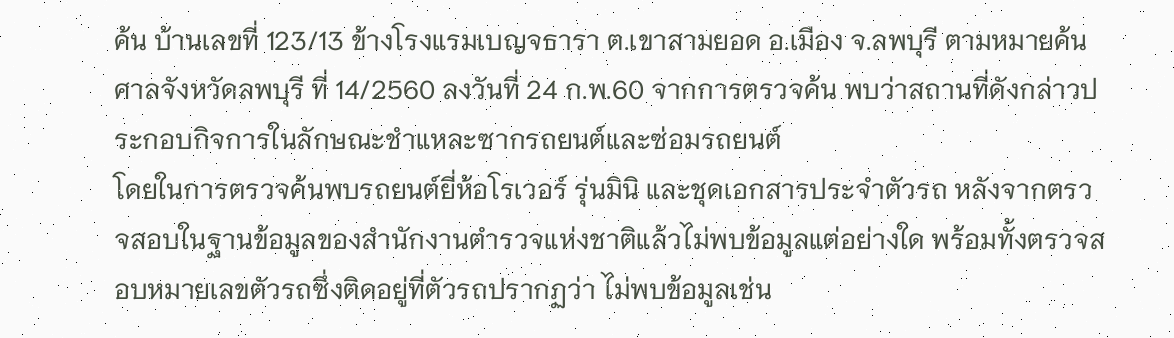ค้น บ้านเลขที่ 123/13 ข้างโรงแรมเบญจธารา ต.เขาสามยอด อ.เมือง จ.ลพบุรี ตามหมายค้นศาลจังหวัดลพบุรี ที่ 14/2560 ลงวันที่ 24 ก.พ.60 จากการตรวจค้น พบว่าสถานที่ดังกล่าวประกอบกิจการในลักษณะชำแหละซากรถยนต์และซ่อมรถยนต์
โดยในการตรวจค้นพบรถยนต์ยี่ห้อโรเวอร์ รุ่นมินิ และชุดเอกสารประจำตัวรถ หลังจากตรวจสอบในฐานข้อมูลของสำนักงานตำรวจแห่งชาติแล้วไม่พบข้อมูลแต่อย่างใด พร้อมทั้งตรวจสอบหมายเลขตัวรถซึ่งติดอยู่ที่ตัวรถปรากฏว่า ไม่พบข้อมูลเช่น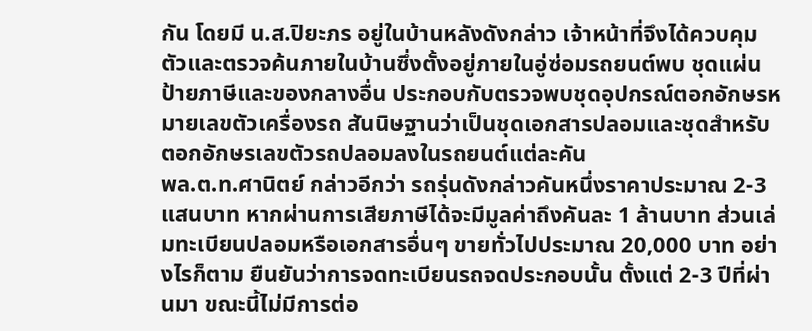กัน โดยมี น.ส.ปิยะภร อยู่ในบ้านหลังดังกล่าว เจ้าหน้าที่จึงได้ควบคุมตัวและตรวจค้นภายในบ้านซึ่งตั้งอยู่ภายในอู่ซ่อมรถยนต์พบ ชุดแผ่นป้ายภาษีและของกลางอื่น ประกอบกับตรวจพบชุดอุปกรณ์ตอกอักษรหมายเลขตัวเครื่องรถ สันนิษฐานว่าเป็นชุดเอกสารปลอมและชุดสำหรับตอกอักษรเลขตัวรถปลอมลงในรถยนต์แต่ละคัน
พล.ต.ท.ศานิตย์ กล่าวอีกว่า รถรุ่นดังกล่าวคันหนึ่งราคาประมาณ 2-3 แสนบาท หากผ่านการเสียภาษีได้จะมีมูลค่าถึงคันละ 1 ล้านบาท ส่วนเล่มทะเบียนปลอมหรือเอกสารอื่นๆ ขายทั่วไปประมาณ 20,000 บาท อย่างไรก็ตาม ยืนยันว่าการจดทะเบียนรถจดประกอบนั้น ตั้งแต่ 2-3 ปีที่ผ่านมา ขณะนี้ไม่มีการต่อ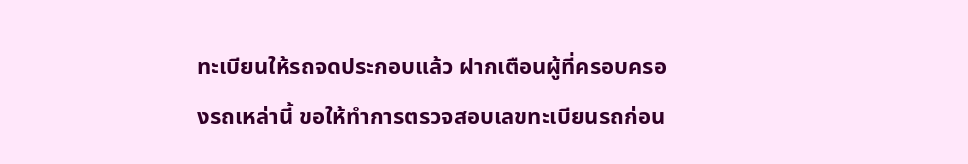ทะเบียนให้รถจดประกอบแล้ว ฝากเตือนผู้ที่ครอบครองรถเหล่านี้ ขอให้ทำการตรวจสอบเลขทะเบียนรถก่อน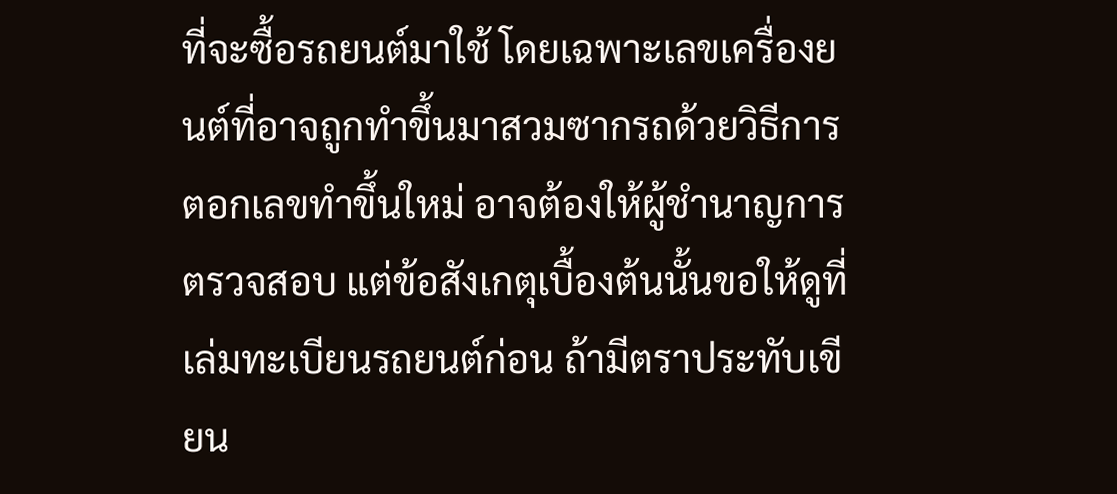ที่จะซื้อรถยนต์มาใช้ โดยเฉพาะเลขเครื่องยนต์ที่อาจถูกทำขึ้นมาสวมซากรถด้วยวิธีการตอกเลขทำขึ้นใหม่ อาจต้องให้ผู้ชำนาญการตรวจสอบ แต่ข้อสังเกตุเบื้องต้นนั้นขอให้ดูที่เล่มทะเบียนรถยนต์ก่อน ถ้ามีตราประทับเขียน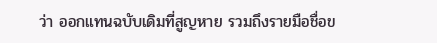ว่า ออกแทนฉบับเดิมที่สูญหาย รวมถึงรายมือชื่อข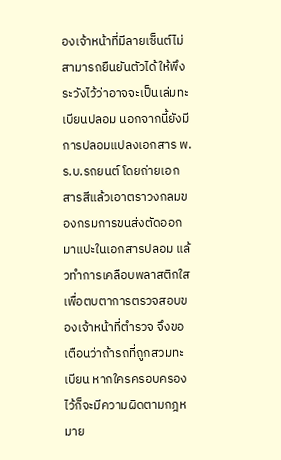องเจ้าหน้าที่มีลายเซ็นต์ไม่สามารถยืนยันตัวได้ ให้พึงระวังไว้ว่าอาจจะเป็นเล่มทะเบียนปลอม นอกจากนี้ยังมีการปลอมแปลงเอกสาร พ.ร.บ.รถยนต์ โดยถ่ายเอกสารสีแล้วเอาตราวงกลมของกรมการขนส่งตัดออกมาแปะในเอกสารปลอม แล้วทำการเคลือบพลาสติกใส เพื่อตบตาการตรวจสอบของเจ้าหน้าที่ตำรวจ จึงขอเตือนว่าถ้ารถที่ถูกสวมทะเบียน หากใครครอบครองไว้ก็จะมีความผิดตามกฎหมาย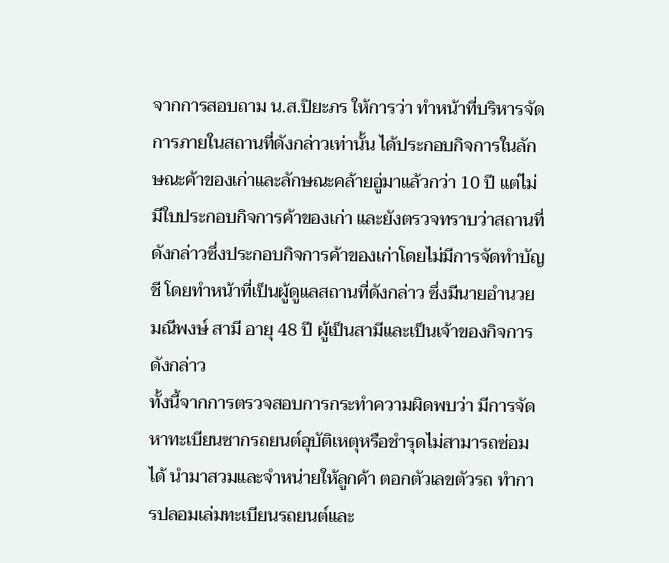จากการสอบถาม น.ส.ปิยะภร ให้การว่า ทำหน้าที่บริหารจัดการภายในสถานที่ดังกล่าวเท่านั้น ได้ประกอบกิจการในลักษณะค้าของเก่าและลักษณะคล้ายอู่มาแล้วกว่า 10 ปี แต่ไม่มีใบประกอบกิจการค้าของเก่า และยังตรวจทราบว่าสถานที่ดังกล่าวซึ่งประกอบกิจการค้าของเก่าโดยไม่มีการจัดทำบัญชี โดยทำหน้าที่เป็นผู้ดูแลสถานที่ดังกล่าว ซึ่งมีนายอำนวย มณีพงษ์ สามี อายุ 48 ปี ผู้เป็นสามีและเป็นเจ้าของกิจการดังกล่าว
ทั้งนี้จากการตรวจสอบการกระทำความผิดพบว่า มีการจัดหาทะเบียนซากรถยนต์อุบัติเหตุหรือชำรุดไม่สามารถซ่อมได้ นำมาสวมและจำหน่ายให้ลูกค้า ตอกตัวเลขตัวรถ ทำการปลอมเล่มทะเบียนรถยนต์และ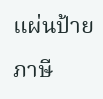แผ่นป้ายภาษี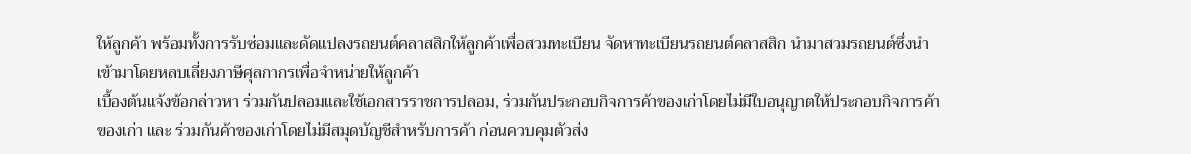ให้ลูกค้า พร้อมทั้งการรับซ่อมและดัดแปลงรถยนต์คลาสสิกให้ลูกค้าเพื่อสวมทะเบียน จัดหาทะเบียนรถยนต์คลาสสิก นำมาสวมรถยนต์ซึ่งนำเข้ามาโดยหลบเลี่ยงภาษีศุลกากรเพื่อจำหน่ายให้ลูกค้า
เบื้องต้นแจ้งข้อกล่าวหา ร่วมกันปลอมและใช้เอกสารราชการปลอม, ร่วมกันประกอบกิจการค้าของเก่าโดยไม่มีใบอนุญาตให้ประกอบกิจการค้าของเก่า และ ร่วมกันค้าของเก่าโดยไม่มีสมุดบัญชีสำหรับการค้า ก่อนควบคุมตัวส่ง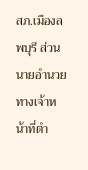สภ.เมืองลพบุรี ส่วนนายอำนวย ทางเจ้าหน้าที่ตำ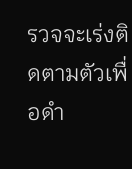รวจจะเร่งติดตามตัวเพื่อดำ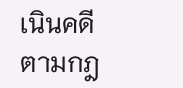เนินคดีตามกฎ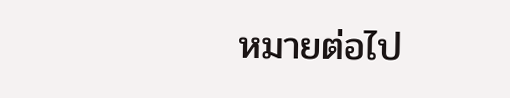หมายต่อไป